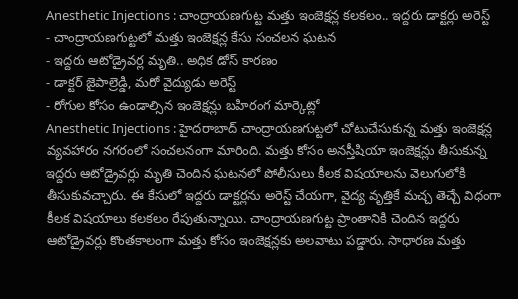Anesthetic Injections : చాంద్రాయణగుట్ట మత్తు ఇంజెక్షన్ల కలకలం.. ఇద్దరు డాక్టర్లు అరెస్ట్
- చాంద్రాయణగుట్టలో మత్తు ఇంజెక్షన్ల కేసు సంచలన ఘటన
- ఇద్దరు ఆటోడ్రైవర్ల మృతి.. అధిక డోస్ కారణం
- డాక్టర్ జైపాల్రెడ్డి, మరో వైద్యుడు అరెస్ట్
- రోగుల కోసం ఉండాల్సిన ఇంజెక్షన్లు బహిరంగ మార్కెట్లో
Anesthetic Injections : హైదరాబాద్ చాంద్రాయణగుట్టలో చోటుచేసుకున్న మత్తు ఇంజెక్షన్ల వ్యవహారం నగరంలో సంచలనంగా మారింది. మత్తు కోసం అనస్తీషియా ఇంజెక్షన్లు తీసుకున్న ఇద్దరు ఆటోడ్రైవర్లు మృతి చెందిన ఘటనలో పోలీసులు కీలక విషయాలను వెలుగులోకి తీసుకువచ్చారు. ఈ కేసులో ఇద్దరు డాక్టర్లను అరెస్ట్ చేయగా, వైద్య వృత్తికే మచ్చ తెచ్చే విధంగా కీలక విషయాలు కలకలం రేపుతున్నాయి. చాంద్రాయణగుట్ట ప్రాంతానికి చెందిన ఇద్దరు ఆటోడ్రైవర్లు కొంతకాలంగా మత్తు కోసం ఇంజెక్షన్లకు అలవాటు పడ్డారు. సాధారణ మత్తు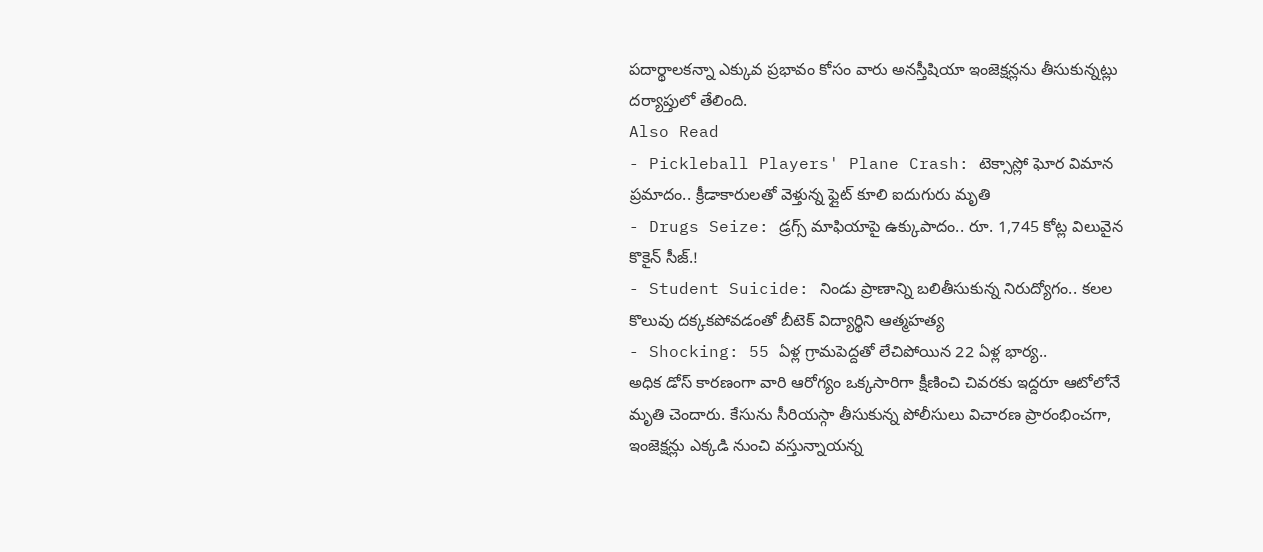పదార్థాలకన్నా ఎక్కువ ప్రభావం కోసం వారు అనస్తీషియా ఇంజెక్షన్లను తీసుకున్నట్లు దర్యాప్తులో తేలింది.
Also Read
- Pickleball Players' Plane Crash: టెక్సాస్లో ఘోర విమాన ప్రమాదం.. క్రీడాకారులతో వెళ్తున్న ఫ్లైట్ కూలి ఐదుగురు మృతి
- Drugs Seize: డ్రగ్స్ మాఫియాపై ఉక్కుపాదం.. రూ. 1,745 కోట్ల విలువైన కొకైన్ సీజ్.!
- Student Suicide: నిండు ప్రాణాన్ని బలితీసుకున్న నిరుద్యోగం.. కలల కొలువు దక్కకపోవడంతో బీటెక్ విద్యార్థిని ఆత్మహత్య
- Shocking: 55 ఏళ్ల గ్రామపెద్దతో లేచిపోయిన 22 ఏళ్ల భార్య..
అధిక డోస్ కారణంగా వారి ఆరోగ్యం ఒక్కసారిగా క్షీణించి చివరకు ఇద్దరూ ఆటోలోనే మృతి చెందారు. కేసును సీరియస్గా తీసుకున్న పోలీసులు విచారణ ప్రారంభించగా, ఇంజెక్షన్లు ఎక్కడి నుంచి వస్తున్నాయన్న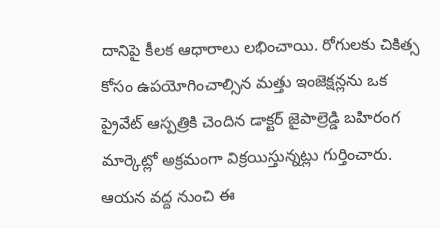దానిపై కీలక ఆధారాలు లభించాయి. రోగులకు చికిత్స కోసం ఉపయోగించాల్సిన మత్తు ఇంజెక్షన్లను ఒక ప్రైవేట్ ఆస్పత్రికి చెందిన డాక్టర్ జైపాల్రెడ్డి బహిరంగ మార్కెట్లో అక్రమంగా విక్రయిస్తున్నట్లు గుర్తించారు. ఆయన వద్ద నుంచి ఈ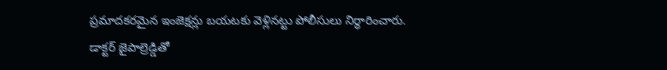ప్రమాదకరమైన ఇంజెక్షన్లు బయటకు వెళ్లినట్టు పోలీసులు నిర్ధారించారు.
డాక్టర్ జైపాల్రెడ్డితో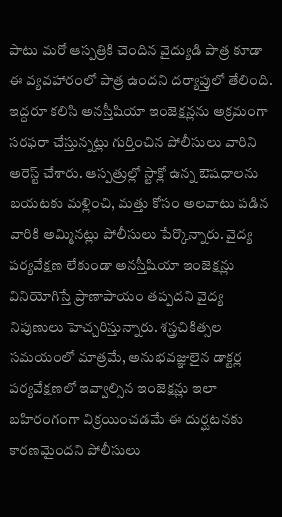పాటు మరో ఆస్పత్రికి చెందిన వైద్యుడి పాత్ర కూడా ఈ వ్యవహారంలో పాత్ర ఉందని దర్యాప్తులో తేలింది. ఇద్దరూ కలిసి అనస్తీషియా ఇంజెక్షన్లను అక్రమంగా సరఫరా చేస్తున్నట్లు గుర్తించిన పోలీసులు వారిని అరెస్ట్ చేశారు. ఆస్పత్రుల్లో స్టాక్లో ఉన్న ఔషధాలను బయటకు మళ్లించి, మత్తు కోసం అలవాటు పడిన వారికి అమ్మినట్లు పోలీసులు పేర్కొన్నారు. వైద్య పర్యవేక్షణ లేకుండా అనస్తీషియా ఇంజెక్షన్లు వినియోగిస్తే ప్రాణాపాయం తప్పదని వైద్య నిపుణులు హెచ్చరిస్తున్నారు. శస్త్రచికిత్సల సమయంలో మాత్రమే, అనుభవజ్ఞులైన డాక్టర్ల పర్యవేక్షణలో ఇవ్వాల్సిన ఇంజెక్షన్లు ఇలా బహిరంగంగా విక్రయించడమే ఈ దుర్ఘటనకు కారణమైందని పోలీసులు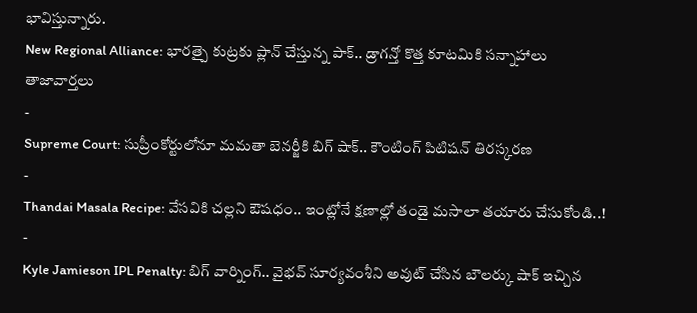భావిస్తున్నారు.
New Regional Alliance: భారత్పై కుట్రకు ప్లాన్ చేస్తున్న పాక్.. డ్రాగన్తో కొత్త కూటమికి సన్నాహాలు
తాజావార్తలు
-
Supreme Court: సుప్రీంకోర్టులోనూ మమతా బెనర్జీకి బిగ్ షాక్.. కౌంటింగ్ పిటిషన్ తిరస్కరణ
-
Thandai Masala Recipe: వేసవికి చల్లని ఔషధం.. ఇంట్లోనే క్షణాల్లో తండై మసాలా తయారు చేసుకోండి..!
-
Kyle Jamieson IPL Penalty: బిగ్ వార్నింగ్.. వైభవ్ సూర్యవంశీని అవుట్ చేసిన బౌలర్కు షాక్ ఇచ్చిన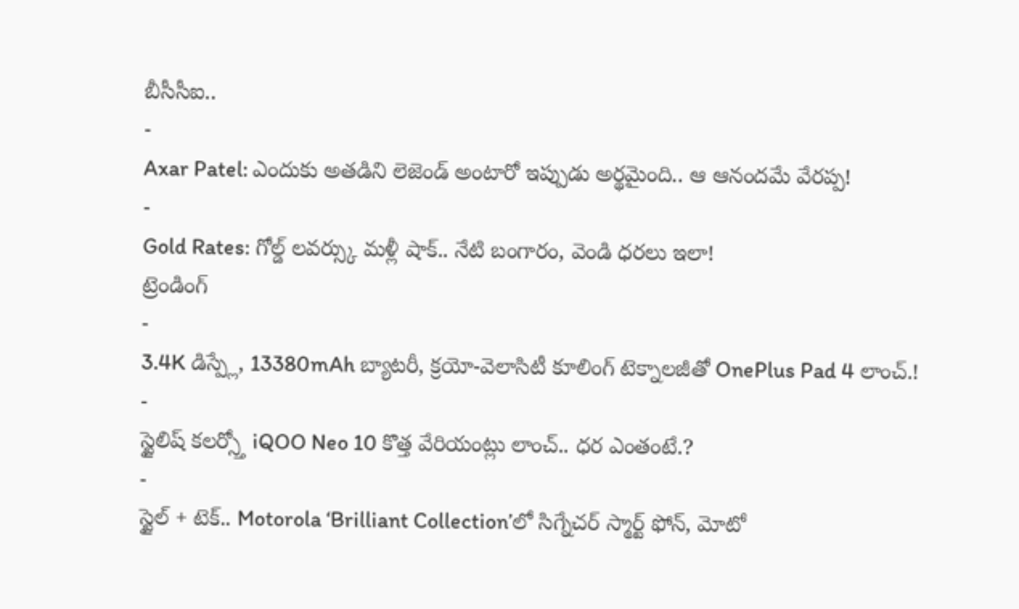బీసీసీఐ..
-
Axar Patel: ఎందుకు అతడిని లెజెండ్ అంటారో ఇప్పుడు అర్థమైంది.. ఆ ఆనందమే వేరప్ప!
-
Gold Rates: గోల్డ్ లవర్స్కు మళ్లీ షాక్.. నేటి బంగారం, వెండి ధరలు ఇలా!
ట్రెండింగ్
-
3.4K డిస్ప్లే, 13380mAh బ్యాటరీ, క్రయో-వెలాసిటీ కూలింగ్ టెక్నాలజీతో OnePlus Pad 4 లాంచ్.!
-
స్టైలిష్ కలర్స్తో iQOO Neo 10 కొత్త వేరియంట్లు లాంచ్.. ధర ఎంతంటే.?
-
స్టైల్ + టెక్.. Motorola ‘Brilliant Collection’లో సిగ్నేచర్ స్మార్ట్ ఫోన్, మోటో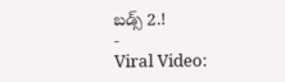బడ్స్ 2.!
-
Viral Video: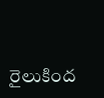రైలుకింద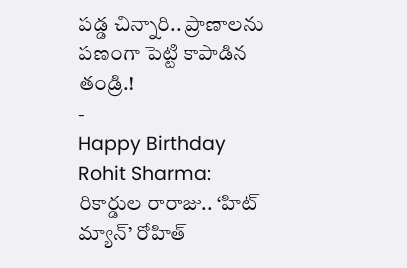పడ్డ చిన్నారి.. ప్రాణాలను పణంగా పెట్టి కాపాడిన తండ్రి.!
-
Happy Birthday Rohit Sharma: రికార్డుల రారాజు.. ‘హిట్ మ్యాన్’ రోహిత్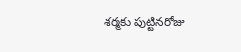శర్మకు పుట్టినరోజు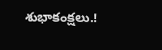శుభాకంక్షలు.!